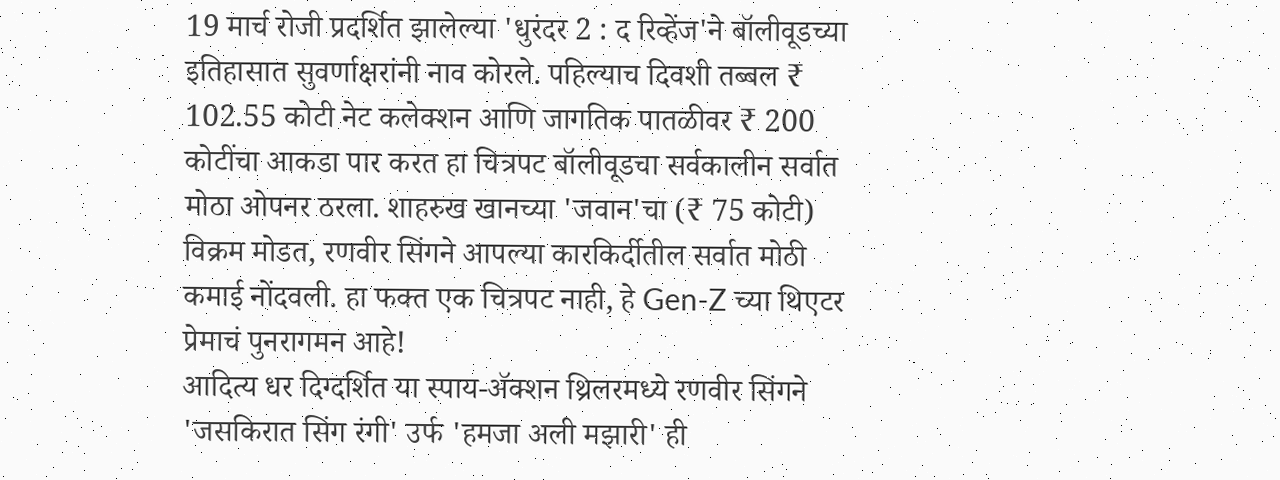19 मार्च रोजी प्रदर्शित झालेल्या 'धुरंदर 2 : द रिव्हेंज'ने बॉलीवूडच्या इतिहासात सुवर्णाक्षरांनी नाव कोरले. पहिल्याच दिवशी तब्बल ₹ 102.55 कोटी नेट कलेक्शन आणि जागतिक पातळीवर ₹ 200 कोटींचा आकडा पार करत हा चित्रपट बॉलीवूडचा सर्वकालीन सर्वात मोठा ओपनर ठरला. शाहरुख खानच्या 'जवान'चा (₹ 75 कोटी) विक्रम मोडत, रणवीर सिंगने आपल्या कारकिर्दीतील सर्वात मोठी कमाई नोंदवली. हा फक्त एक चित्रपट नाही, हे Gen-Z च्या थिएटर प्रेमाचं पुनरागमन आहे!
आदित्य धर दिग्दर्शित या स्पाय-ॲक्शन थ्रिलरमध्ये रणवीर सिंगने 'जसकिरात सिंग रंगी' उर्फ 'हमजा अली मझारी' ही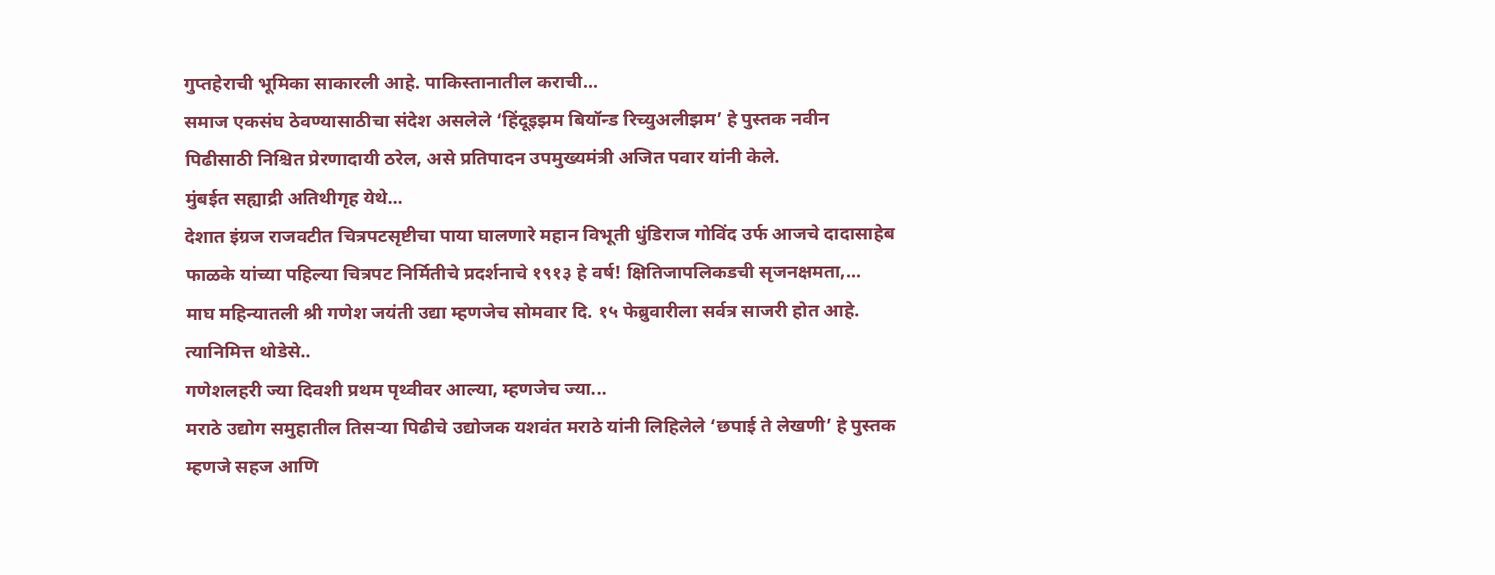गुप्तहेराची भूमिका साकारली आहे. पाकिस्तानातील कराची...
समाज एकसंघ ठेवण्यासाठीचा संदेश असलेले ‘हिंदूइझम बियॉन्ड रिच्युअलीझम’ हे पुस्तक नवीन पिढीसाठी निश्चित प्रेरणादायी ठरेल, असे प्रतिपादन उपमुख्यमंत्री अजित पवार यांनी केले.
मुंबईत सह्याद्री अतिथीगृह येथे...
देशात इंग्रज राजवटीत चित्रपटसृष्टीचा पाया घालणारे महान विभूती धुंडिराज गोविंद उर्फ आजचे दादासाहेब फाळके यांच्या पहिल्या चित्रपट निर्मितीचे प्रदर्शनाचे १९१३ हे वर्ष! क्षितिजापलिकडची सृजनक्षमता,...
माघ महिन्यातली श्री गणेश जयंती उद्या म्हणजेच सोमवार दि. १५ फेब्रुवारीला सर्वत्र साजरी होत आहे. त्यानिमित्त थोडेसे..
गणेशलहरी ज्या दिवशी प्रथम पृथ्वीवर आल्या, म्हणजेच ज्या...
मराठे उद्योग समुहातील तिसऱ्या पिढीचे उद्योजक यशवंत मराठे यांनी लिहिलेले ‘छपाई ते लेखणी’ हे पुस्तक म्हणजे सहज आणि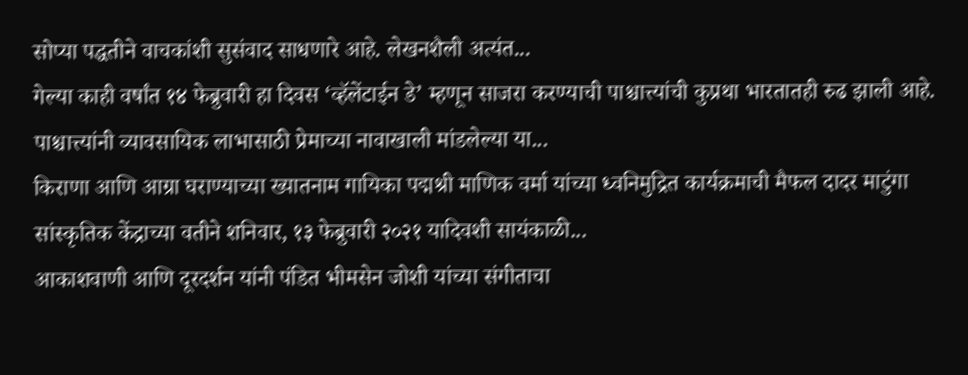सोप्या पद्धतीने वाचकांशी सुसंवाद साधणारे आहे. लेखनशैली अत्यंत...
गेल्या काही वर्षांत १४ फेब्रुवारी हा दिवस ‘व्हॅलेंटाईन डे’ म्हणून साजरा करण्याची पाश्चात्त्यांची कुप्रथा भारतातही रुढ झाली आहे. पाश्चात्त्यांनी व्यावसायिक लाभासाठी प्रेमाच्या नावाखाली मांडलेल्या या...
किराणा आणि आग्रा घराण्याच्या ख्यातनाम गायिका पद्मश्री माणिक वर्मा यांच्या ध्वनिमुद्रित कार्यक्रमाची मैफल दादर माटुंगा सांस्कृतिक केंद्राच्या वतीने शनिवार, १३ फेब्रुवारी २०२१ यादिवशी सायंकाळी...
आकाशवाणी आणि दूरदर्शन यांनी पंडित भीमसेन जोशी यांच्या संगीताचा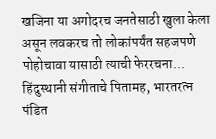खजिना या अगोदरच जनतेसाठी खुला केला असून लवकरच तो लोकांपर्यंत सहजपणे पोहोचावा यासाठी त्याची फेररचना...
हिंदुस्थानी संगीताचे पितामह, भारतरत्न पंडित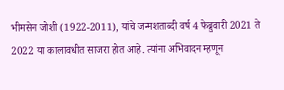भीमसेन जोशी (1922-2011), यांचे जन्मशताब्दी वर्ष 4 फेब्रुवारी 2021 ते 2022 या कालावधीत साजरा होत आहे. त्यांना अभिवादन म्हणून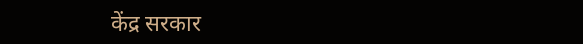केंद्र सरकार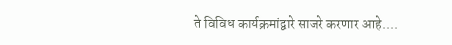ते विविध कार्यक्रमांद्वारे साजरे करणार आहे....